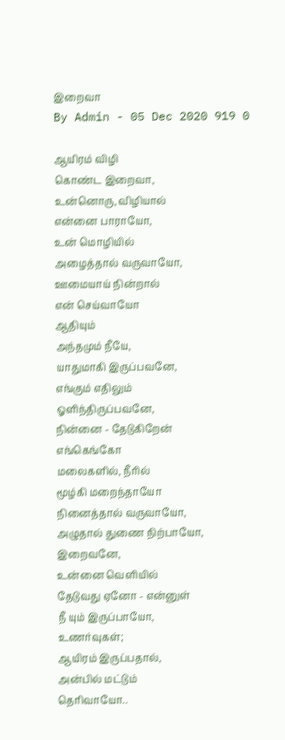இறைவா
By Admin - 05 Dec 2020 919 0

ஆயிரம் விழி
கொண்ட இறைவா,
உன்னொரு, விழியால்
என்னை பாராயோ,
உன் மொழியில்
அழைத்தால் வருவாயோ,
ஊமையாய் நின்றால்
என் செய்வாயோ
ஆதியும்
அந்தமும் நீயே,
யாதுமாகி இருப்பவனே,
எங்கும் எதிலும்
ஓளிந்திருப்பவனே,
நின்னை - தேடுகிறேன்
எங்கெங்கோ
மலைகளில், நீரில்
மூழ்கி மறைந்தாயோ
நினைத்தால் வருவாயோ,
அழுதால் துணை நிற்பாயோ,
இறைவனே,
உன்னை வெளியில்
தேடுவது ஏனோ - என்னுள்
நீ யும் இருப்பாயோ,
உணர்வுகள்;
ஆயிரம் இருப்பதால்,
அன்பில் மட்டும்
தெரிவாயோ..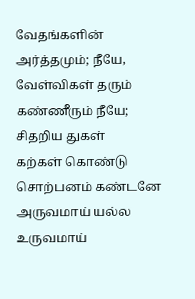வேதங்களின்
அர்த்தமும்; நீயே,
வேள்விகள் தரும்
கண்ணீரும் நீயே;
சிதறிய துகள்
கற்கள் கொண்டு
சொற்பனம் கண்டனே
அருவமாய் யல்ல
உருவமாய்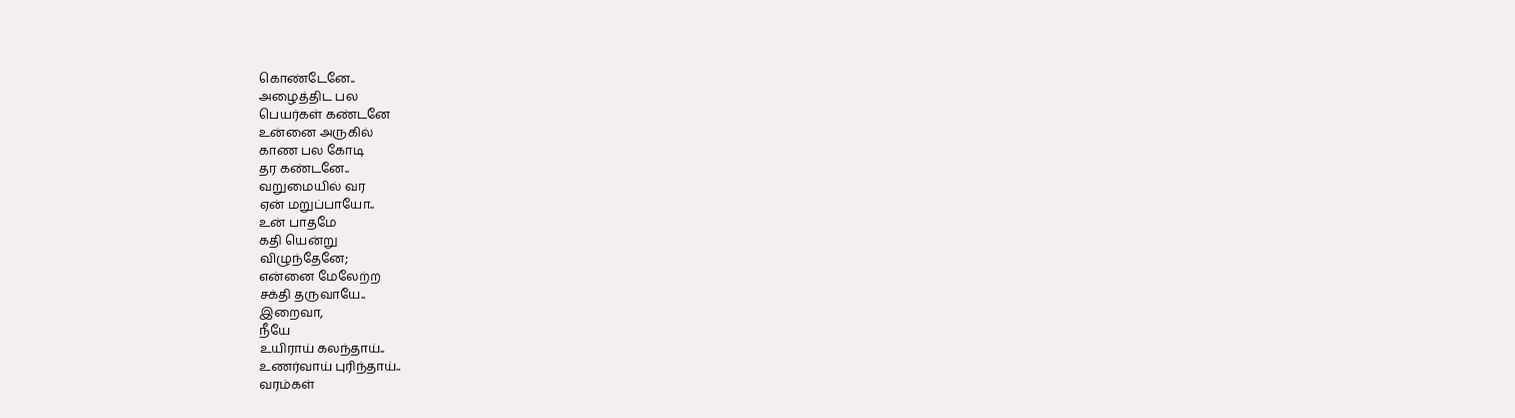கொண்டேனே..
அழைத்திட பல
பெயர்கள் கண்டனே
உன்னை அருகில்
காண பல கோடி
தர கண்டனே..
வறுமையில் வர
ஏன் மறுப்பாயோ..
உன் பாதமே
கதி யென்று
விழுந்தேனே;
என்னை மேலேற்ற
சக்தி தருவாயே..
இறைவா,
நீயே
உயிராய் கலந்தாய்..
உணர்வாய் புரிந்தாய்..
வரம்கள்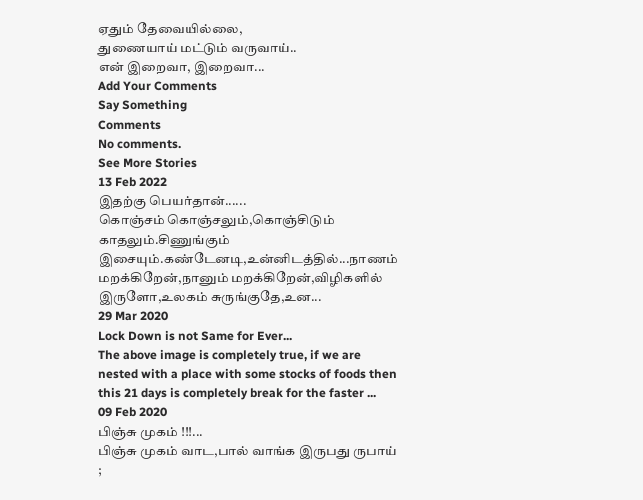ஏதும் தேவையில்லை,
துணையாய் மட்டும் வருவாய்..
என் இறைவா, இறைவா...
Add Your Comments
Say Something
Comments
No comments.
See More Stories
13 Feb 2022
இதற்கு பெயர்தான்......
கொஞ்சம் கொஞ்சலும்,கொஞ்சிடும் காதலும்.சிணுங்கும் இசையும்.கண்டேனடி,உன்னிடத்தில்...நாணம் மறக்கிறேன்,நானும் மறக்கிறேன்,விழிகளில் இருளோ,உலகம் சுருங்குதே,உன...
29 Mar 2020
Lock Down is not Same for Ever...
The above image is completely true, if we are nested with a place with some stocks of foods then this 21 days is completely break for the faster ...
09 Feb 2020
பிஞ்சு முகம் !!!...
பிஞ்சு முகம் வாட,பால் வாங்க இருபது ருபாய் ;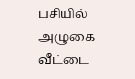பசியில் அழுகை வீட்டை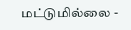மட்டுமில்லை -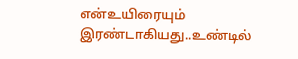என்உயிரையும் இரண்டாகியது..உண்டில்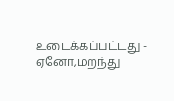உடைக்கப்பட்டது - ஏனோ,மறந்து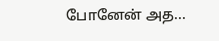போனேன் அத...